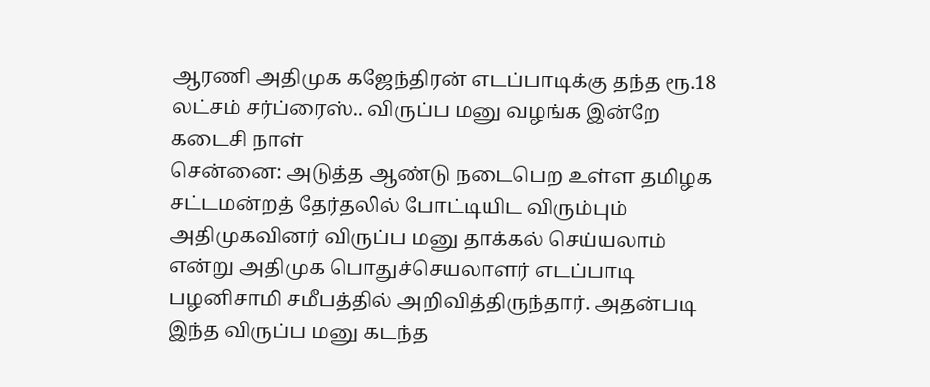ஆரணி அதிமுக கஜேந்திரன் எடப்பாடிக்கு தந்த ரூ.18 லட்சம் சர்ப்ரைஸ்.. விருப்ப மனு வழங்க இன்றே கடைசி நாள்
சென்னை: அடுத்த ஆண்டு நடைபெற உள்ள தமிழக சட்டமன்றத் தேர்தலில் போட்டியிட விரும்பும் அதிமுகவினர் விருப்ப மனு தாக்கல் செய்யலாம் என்று அதிமுக பொதுச்செயலாளர் எடப்பாடி பழனிசாமி சமீபத்தில் அறிவித்திருந்தார். அதன்படி இந்த விருப்ப மனு கடந்த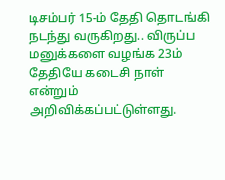டிசம்பர் 15-ம் தேதி தொடங்கி நடந்து வருகிறது.. விருப்ப மனுக்களை வழங்க 23ம் தேதியே கடைசி நாள் என்றும் அறிவிக்கப்பட்டுள்ளது.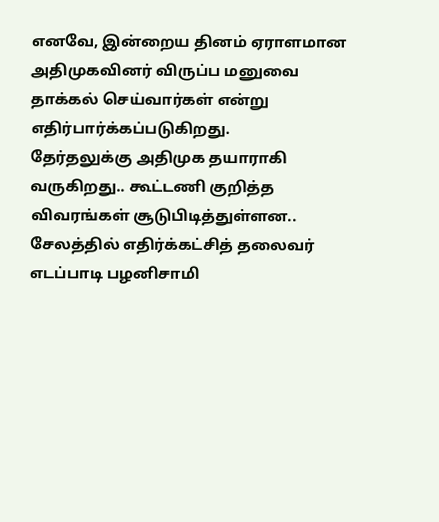எனவே, இன்றைய தினம் ஏராளமான அதிமுகவினர் விருப்ப மனுவை தாக்கல் செய்வார்கள் என்று எதிர்பார்க்கப்படுகிறது.
தேர்தலுக்கு அதிமுக தயாராகி வருகிறது.. கூட்டணி குறித்த விவரங்கள் சூடுபிடித்துள்ளன.. சேலத்தில் எதிர்க்கட்சித் தலைவர் எடப்பாடி பழனிசாமி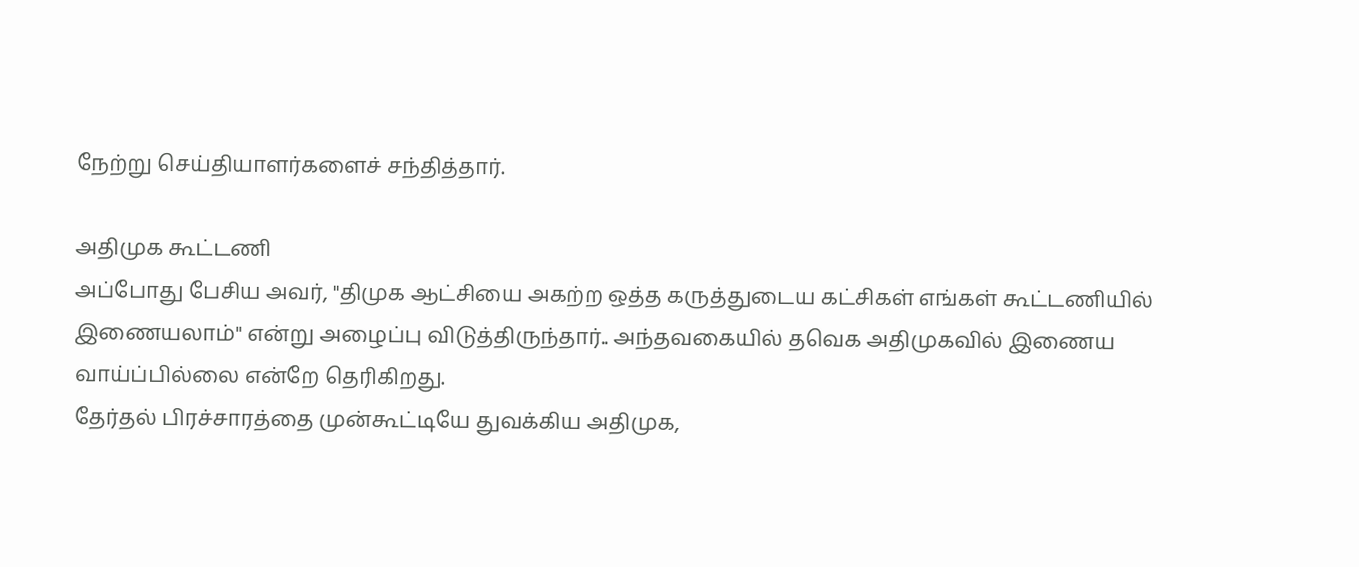நேற்று செய்தியாளர்களைச் சந்தித்தார்.

அதிமுக கூட்டணி
அப்போது பேசிய அவர், "திமுக ஆட்சியை அகற்ற ஒத்த கருத்துடைய கட்சிகள் எங்கள் கூட்டணியில் இணையலாம்" என்று அழைப்பு விடுத்திருந்தார்.. அந்தவகையில் தவெக அதிமுகவில் இணைய வாய்ப்பில்லை என்றே தெரிகிறது.
தேர்தல் பிரச்சாரத்தை முன்கூட்டியே துவக்கிய அதிமுக,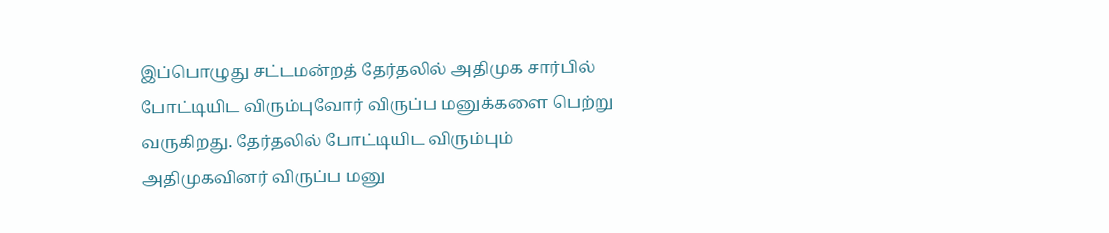இப்பொழுது சட்டமன்றத் தேர்தலில் அதிமுக சார்பில் போட்டியிட விரும்புவோர் விருப்ப மனுக்களை பெற்று வருகிறது. தேர்தலில் போட்டியிட விரும்பும் அதிமுகவினர் விருப்ப மனு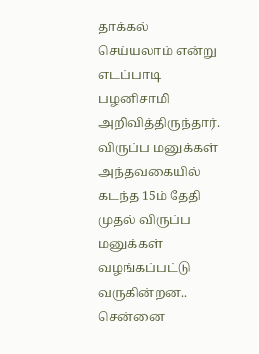தாக்கல் செய்யலாம் என்று எடப்பாடி பழனிசாமி அறிவித்திருந்தார்.
விருப்ப மனுக்கள்
அந்தவகையில் கடந்த 15ம் தேதி முதல் விருப்ப மனுக்கள் வழங்கப்பட்டு வருகின்றன.. சென்னை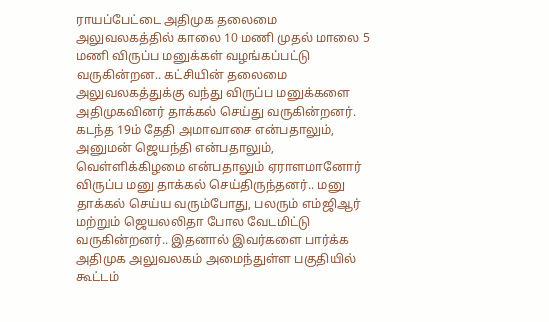ராயப்பேட்டை அதிமுக தலைமை அலுவலகத்தில் காலை 10 மணி முதல் மாலை 5 மணி விருப்ப மனுக்கள் வழங்கப்பட்டு வருகின்றன.. கட்சியின் தலைமை அலுவலகத்துக்கு வந்து விருப்ப மனுக்களை அதிமுகவினர் தாக்கல் செய்து வருகின்றனர்.
கடந்த 19ம் தேதி அமாவாசை என்பதாலும், அனுமன் ஜெயந்தி என்பதாலும், வெள்ளிக்கிழமை என்பதாலும் ஏராளமானோர் விருப்ப மனு தாக்கல் செய்திருந்தனர்.. மனு தாக்கல் செய்ய வரும்போது, பலரும் எம்ஜிஆர் மற்றும் ஜெயலலிதா போல வேடமிட்டு வருகின்றனர்.. இதனால் இவர்களை பார்க்க அதிமுக அலுவலகம் அமைந்துள்ள பகுதியில் கூட்டம்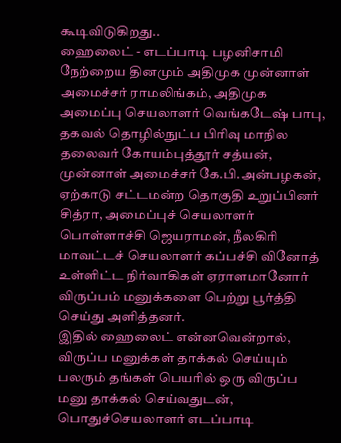கூடிவிடுகிறது..
ஹைலைட் - எடப்பாடி பழனிசாமி
நேற்றைய தினமும் அதிமுக முன்னாள் அமைச்சர் ராமலிங்கம், அதிமுக அமைப்பு செயலாளர் வெங்கடேஷ் பாபு, தகவல் தொழில்நுட்ப பிரிவு மாநில தலைவர் கோயம்புத்தூர் சத்யன், முன்னாள் அமைச்சர் கே.பி.அன்பழகன், ஏற்காடு சட்டமன்ற தொகுதி உறுப்பினர் சித்ரா, அமைப்புச் செயலாளர் பொள்ளாச்சி ஜெயராமன், நீலகிரி மாவட்டச் செயலாளர் கப்பச்சி வினோத் உள்ளிட்ட நிர்வாகிகள் ஏராளமானோர் விருப்பம் மனுக்களை பெற்று பூர்த்தி செய்து அளித்தனர்.
இதில் ஹைலைட் என்னவென்றால், விருப்ப மனுக்கள் தாக்கல் செய்யும் பலரும் தங்கள் பெயரில் ஒரு விருப்ப மனு தாக்கல் செய்வதுடன், பொதுச்செயலாளர் எடப்பாடி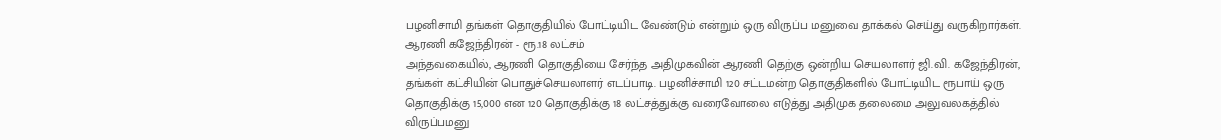பழனிசாமி தங்கள் தொகுதியில் போட்டியிட வேண்டும் என்றும் ஒரு விருப்ப மனுவை தாக்கல் செய்து வருகிறார்கள்.
ஆரணி கஜேந்திரன் - ரூ.18 லட்சம்
அந்தவகையில், ஆரணி தொகுதியை சேர்ந்த அதிமுகவின் ஆரணி தெற்கு ஒன்றிய செயலாளர் ஜி.வி. கஜேந்திரன், தங்கள் கட்சியின் பொதுச்செயலாளர் எடப்பாடி. பழனிச்சாமி 120 சட்டமன்ற தொகுதிகளில் போட்டியிட ரூபாய் ஒரு தொகுதிக்கு 15,000 என 120 தொகுதிக்கு 18 லட்சத்துக்கு வரைவோலை எடுத்து அதிமுக தலைமை அலுவலகத்தில் விருப்பமனு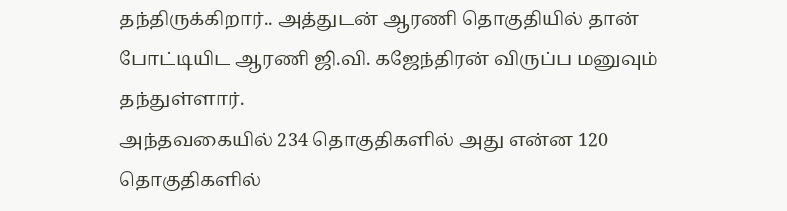தந்திருக்கிறார்.. அத்துடன் ஆரணி தொகுதியில் தான் போட்டியிட ஆரணி ஜி.வி. கஜேந்திரன் விருப்ப மனுவும் தந்துள்ளார்.
அந்தவகையில் 234 தொகுதிகளில் அது என்ன 120 தொகுதிகளில்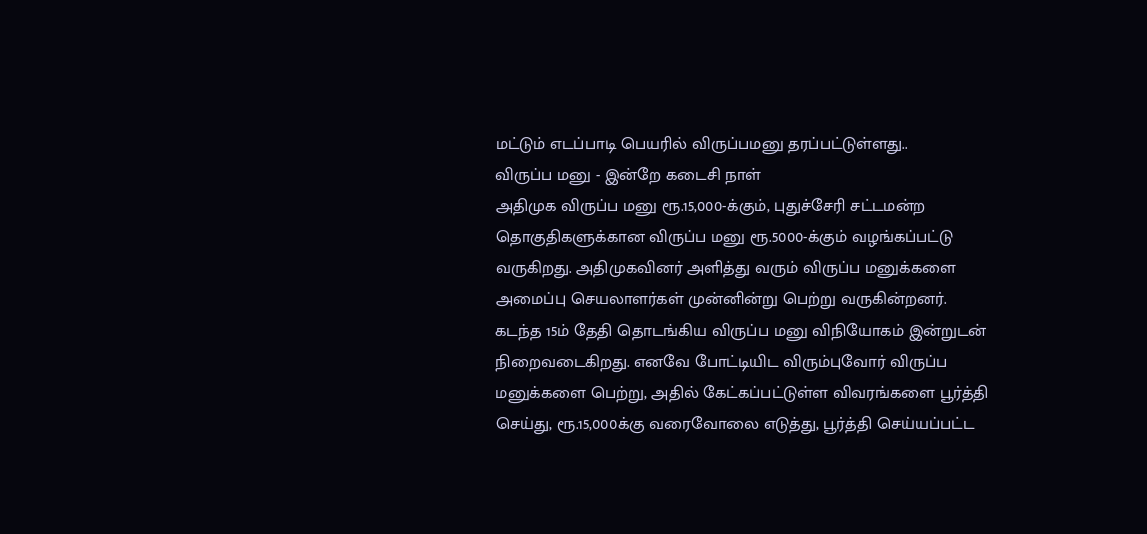மட்டும் எடப்பாடி பெயரில் விருப்பமனு தரப்பட்டுள்ளது..
விருப்ப மனு - இன்றே கடைசி நாள்
அதிமுக விருப்ப மனு ரூ.15,000-க்கும், புதுச்சேரி சட்டமன்ற தொகுதிகளுக்கான விருப்ப மனு ரூ.5000-க்கும் வழங்கப்பட்டு வருகிறது. அதிமுகவினர் அளித்து வரும் விருப்ப மனுக்களை அமைப்பு செயலாளர்கள் முன்னின்று பெற்று வருகின்றனர்.
கடந்த 15ம் தேதி தொடங்கிய விருப்ப மனு விநியோகம் இன்றுடன் நிறைவடைகிறது. எனவே போட்டியிட விரும்புவோர் விருப்ப மனுக்களை பெற்று, அதில் கேட்கப்பட்டுள்ள விவரங்களை பூர்த்தி செய்து, ரூ.15,000க்கு வரைவோலை எடுத்து, பூர்த்தி செய்யப்பட்ட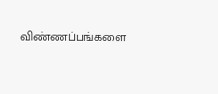விண்ணப்பங்களை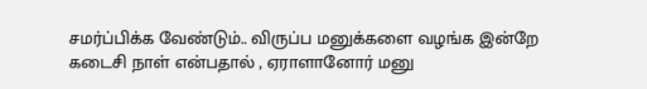சமர்ப்பிக்க வேண்டும்.. விருப்ப மனுக்களை வழங்க இன்றே கடைசி நாள் என்பதால் , ஏராளானோர் மனு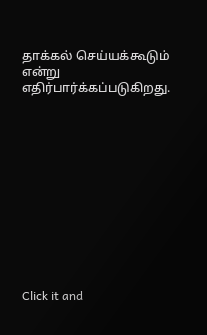தாக்கல் செய்யக்கூடும் என்று எதிர்பார்க்கப்படுகிறது.












Click it and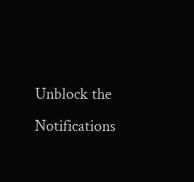Unblock the Notifications